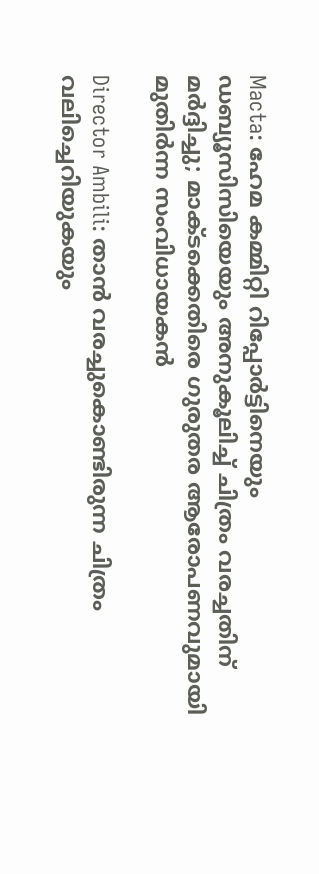Macta: ഹേമ കമ്മിറ്റി റിപ്പോർട്ടിനെയും ഡബ്യൂസിസിയെയും അനുകൂലിച്ച് ചിത്രം വരച്ചതിന് മർദ്ദിച്ചു; മാക്ടക്കെതിരെ ഗുരുതര ആരോപണവുമായി മുതിർന്ന സംവിധായകൻ

Director Ambili: താൻ വരച്ചുകൊണ്ടിരുന്ന ചിത്രം വലിച്ചെറിയുകയും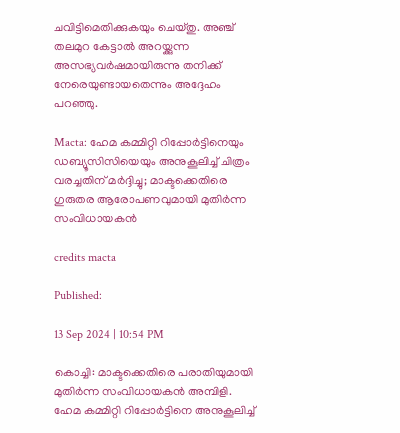ചവിട്ടിമെതിക്കുകയും ചെയ്തു. അഞ്ച് തലമുറ കേട്ടാൽ അറയ്ക്കുന്ന അസഭ്യവർഷമായിരുന്നു തനിക്ക് നേരെയുണ്ടായതെന്നും അദ്ദേഹം പറഞ്ഞു.

Macta: ഹേമ കമ്മിറ്റി റിപ്പോർട്ടിനെയും ഡബ്യൂസിസിയെയും അനുകൂലിച്ച് ചിത്രം വരച്ചതിന് മർദ്ദിച്ചു; മാക്ടക്കെതിരെ ഗുരുതര ആരോപണവുമായി മുതിർന്ന സംവിധായകൻ

credits macta

Published:

13 Sep 2024 | 10:54 PM

കൊച്ചി: മാക്ടക്കെതിരെ പരാതിയുമായി മുതിർന്ന സംവിധായകൻ അമ്പിളി. ഹേമ കമ്മിറ്റി റിപ്പോർട്ടിനെ അനുകൂലിച്ച്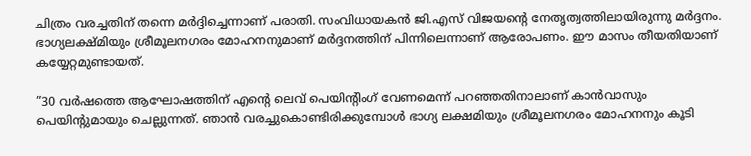ചിത്രം വരച്ചതിന് തന്നെ മർദ്ദിച്ചെന്നാണ് പരാതി. സംവിധായകൻ ജി.എസ് വിജയന്റെ നേതൃത്വത്തിലായിരുന്നു മർദ്ദനം. ഭാഗ്യലക്ഷ്മിയും ശ്രീമൂലനഗരം മോഹനനുമാണ് മർദ്ദനത്തിന് പിന്നിലെന്നാണ് ആരോപണം. ഈ മാസം തീയതിയാണ് കയ്യേറ്റമുണ്ടായത്.

”30 വർഷത്തെ ആഘോഷത്തിന് എന്റെ ലെവ് പെയിന്റിംഗ് വേണമെന്ന് പറഞ്ഞതിനാലാണ് കാൻവാസും പെയിന്റുമായും ചെല്ലുന്നത്. ഞാൻ വരച്ചുകൊണ്ടിരിക്കുമ്പോൾ ഭാഗ്യ ലക്ഷമിയും ശ്രീമൂലനഗരം മോഹനനും കൂടി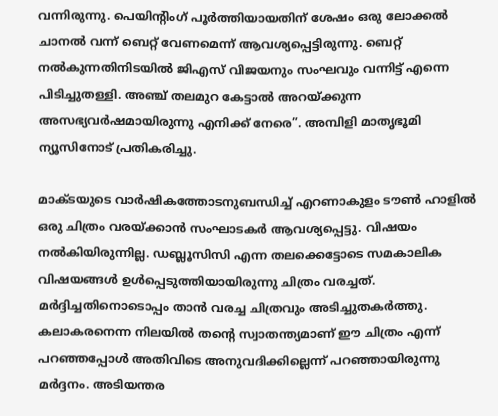വന്നിരുന്നു. പെയിന്റിംഗ് പൂർത്തിയായതിന് ശേഷം ഒരു ലോക്കൽ ചാനൽ വന്ന് ബെറ്റ് വേണമെന്ന് ആവശ്യപ്പെട്ടിരുന്നു. ബെറ്റ് നൽകുന്നതിനിടയിൽ ജിഎസ് വിജയനും സംഘവും വന്നിട്ട് എന്നെ പിടിച്ചുതള്ളി. അഞ്ച് തലമുറ കേട്ടാൽ അറയ്ക്കുന്ന അസഭ്യവർഷമായിരുന്നു എനിക്ക് നേരെ”. അമ്പിളി മാതൃഭൂമി ന്യൂസിനോട് പ്രതികരിച്ചു.

മാക്ടയുടെ വാർഷികത്തോടനുബന്ധിച്ച് എറണാകുളം ടൗൺ ഹാളിൽ ഒരു ചിത്രം വരയ്ക്കാൻ സംഘാടകർ ആവശ്യപ്പെട്ടു. വിഷയം നൽകിയിരുന്നില്ല. ഡബ്ലൂസിസി എന്ന തലക്കെട്ടോടെ സമകാലിക വിഷയങ്ങൾ ഉൾപ്പെടുത്തിയായിരുന്നു ചിത്രം വരച്ചത്. മർദ്ദിച്ചതിനൊടൊപ്പം താൻ വരച്ച ചിത്രവും അടിച്ചുതകർത്തു. കലാകരനെന്ന നിലയിൽ തന്റെ സ്വാതന്ത്യമാണ് ഈ ചിത്രം എന്ന് പറഞ്ഞപ്പോൾ അതിവിടെ അനുവദിക്കില്ലെന്ന് പറഞ്ഞായിരുന്നു മർദ്ദനം. അടിയന്തര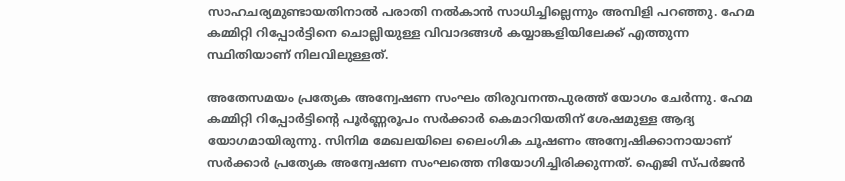സാഹചര്യമുണ്ടായതിനാൽ പരാതി നൽകാൻ സാധിച്ചില്ലെന്നും അമ്പിളി പറഞ്ഞു. ഹേമ കമ്മിറ്റി റിപ്പോർട്ടിനെ ചൊല്ലിയുള്ള വിവാദങ്ങൾ കയ്യാങ്കളിയിലേക്ക് എത്തുന്ന സ്ഥിതിയാണ് നിലവിലുള്ളത്.

അതേസമയം പ്രത്യേക അന്വേഷണ സംഘം തിരുവനന്തപുരത്ത് യോഗം ചേർന്നു. ഹേമ കമ്മിറ്റി റിപ്പോർട്ടിന്റെ പൂർണ്ണരൂപം സർക്കാർ കെമാറിയതിന് ശേഷമുള്ള ആദ്യ യോഗമായിരുന്നു. സിനിമ മേഖലയിലെ ലൈംഗിക ചൂഷണം അന്വേഷിക്കാനായാണ് സർക്കാർ പ്രത്യേക അന്വേഷണ സംഘത്തെ നിയോഗിച്ചിരിക്കുന്നത്. ഐജി സ്പർജൻ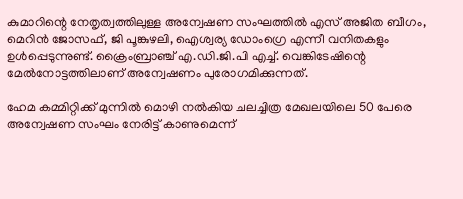കുമാറിന്റെ നേതൃത്വത്തിലുള്ള അന്വേഷണ സംഘത്തിൽ എസ് അജിത ബീഗം, മെറിൻ ജോസഫ്, ജി പൂങ്കുഴലി, ഐശ്വര്യ ഡോംഗ്രെ എന്നീ വനിതകളും ഉൾപ്പെടുന്നുണ്ട്. ക്രൈംബ്രാഞ്ച് എ.ഡി.ജി.പി എച്ച്. വെങ്കിടേഷിന്റെ മേൽനോട്ടത്തിലാണ് അന്വേഷണം പുരോഗമിക്കുന്നത്.

ഹേമ കമ്മിറ്റിക്ക് മുന്നിൽ മൊഴി നൽകിയ ചലച്ചിത്ര മേഖലയിലെ 50 പേരെ അന്വേഷണ സംഘം നേരിട്ട് കാണുമെന്ന്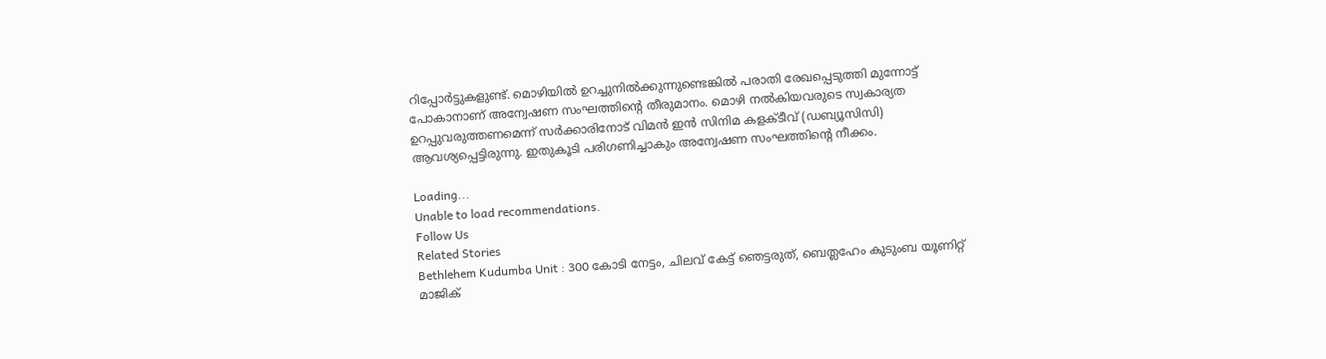റിപ്പോർട്ടുകളുണ്ട്. മൊഴിയിൽ ഉറച്ചുനിൽക്കുന്നുണ്ടെങ്കിൽ പരാതി രേഖപ്പെടുത്തി മുന്നോട്ട് പോകാനാണ് അന്വേഷണ സംഘത്തിന്റെ തീരുമാനം. മൊഴി നൽകിയവരുടെ സ്വകാര്യത ഉറപ്പുവരുത്തണമെന്ന് സർക്കാരിനോട് വിമൻ ഇൻ സിനിമ കളക്ടീവ് (ഡബ്യൂസിസി) ആവശ്യപ്പെട്ടിരുന്നു. ഇതുകൂടി പരിഗണിച്ചാകും അന്വേഷണ സംഘത്തിന്റെ നീക്കം.

Loading...
Unable to load recommendations.
Follow Us
Related Stories
Bethlehem Kudumba Unit : 300 കോടി നേട്ടം, ചിലവ് കേട്ട് ഞെട്ടരുത്, ബെത്ലഹേം കുടുംബ യൂണിറ്റ് മാജിക്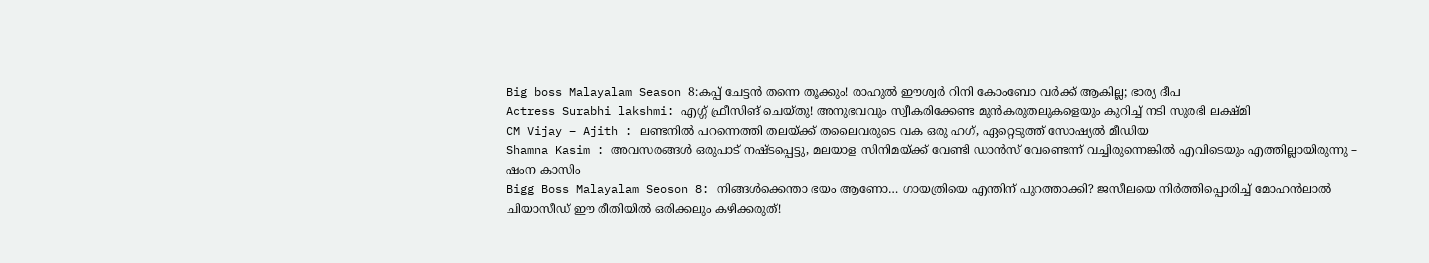Big boss Malayalam Season 8:കപ്പ് ചേട്ടൻ തന്നെ തൂക്കും! രാഹുൽ ഈശ്വർ റിനി കോംബോ വർക്ക് ആകില്ല; ഭാര്യ ദീപ
Actress Surabhi lakshmi: എഗ്ഗ് ഫ്രീസിങ് ചെയ്തു! അനുഭവവും സ്വീകരിക്കേണ്ട മുൻകരുതലുകളെയും കുറിച്ച് നടി സുരഭി ലക്ഷ്മി
CM Vijay – Ajith : ലണ്ടനിൽ പറന്നെത്തി തലയ്ക്ക് തലൈവരുടെ വക ഒരു ഹഗ്, ഏറ്റെടുത്ത് സോഷ്യൽ മീഡിയ
Shamna Kasim : അവസരങ്ങൾ ഒരുപാട് നഷ്ടപ്പെട്ടു, മലയാള സിനിമയ്ക്ക് വേണ്ടി ഡാൻസ് വേണ്ടെന്ന് വച്ചിരുന്നെങ്കിൽ എവിടെയും എത്തില്ലായിരുന്നു – ഷംന കാസിം
Bigg Boss Malayalam Seoson 8: നിങ്ങൾക്കെന്താ ഭയം ആണോ… ഗായത്രിയെ എന്തിന് പുറത്താക്കി? ജസീലയെ നിർത്തിപ്പൊരിച്ച് മോഹൻലാൽ
ചിയാസീഡ് ഈ രീതിയിൽ ഒരിക്കലും കഴിക്കരുത്!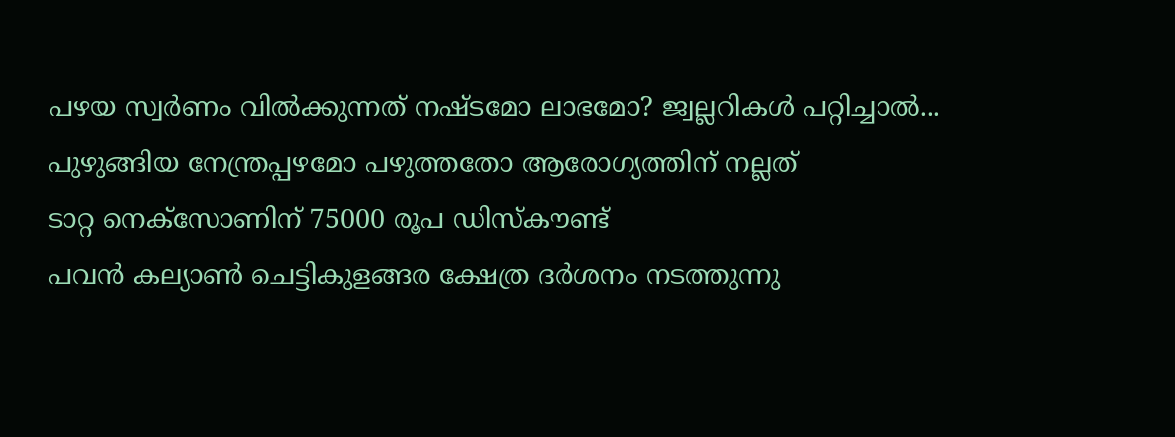പഴയ സ്വര്‍ണം വില്‍ക്കുന്നത് നഷ്ടമോ ലാഭമോ? ജ്വല്ലറികള്‍ പറ്റിച്ചാല്‍...
പുഴുങ്ങിയ നേന്ത്രപ്പഴമോ പഴുത്തതോ ആരോഗ്യത്തിന് നല്ലത്
ടാറ്റ നെക്സോണിന് 75000 രൂപ ഡിസ്കൗണ്ട്
പവൻ കല്യാൺ ചെട്ടികുളങ്ങര ക്ഷേത്ര ദർശനം നടത്തുന്നു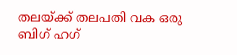തലയ്ക്ക് തലപതി വക ഒരു ബിഗ് ഹഗ്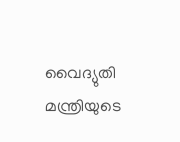വൈദ്യുതി മന്ത്രിയുടെ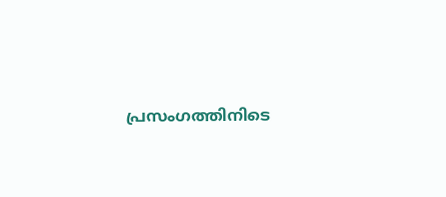പ്രസംഗത്തിനിടെ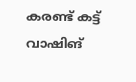കരണ്ട് കട്ട്
വാഷിങ്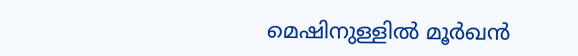മെഷിനുള്ളിൽ മൂർഖൻ